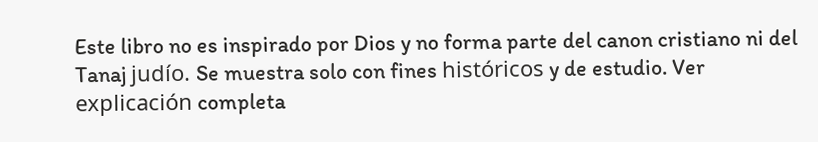Este libro no es inspirado por Dios y no forma parte del canon cristiano ni del Tanaj judío. Se muestra solo con fines históricos y de estudio. Ver explicación completa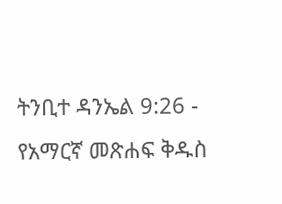ትንቢተ ዳንኤል 9:26 - የአማርኛ መጽሐፍ ቅዱስ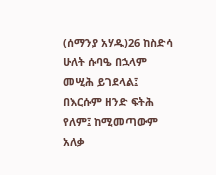(ሰማንያ አሃዱ)26 ከስድሳ ሁለት ሱባዔ በኋላም መሢሕ ይገደላል፤ በእርሱም ዘንድ ፍትሕ የለም፤ ከሚመጣውም አለቃ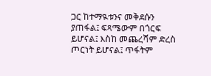ጋር ከተማዪቱንና መቅደሱን ያጠፋል፤ ፍጻሜውም በጎርፍ ይሆናል፤ እስከ መጨረሻም ድረስ ጦርነት ይሆናል፤ ጥፋትም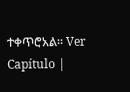ተቀጥሮአል። Ver Capítulo |